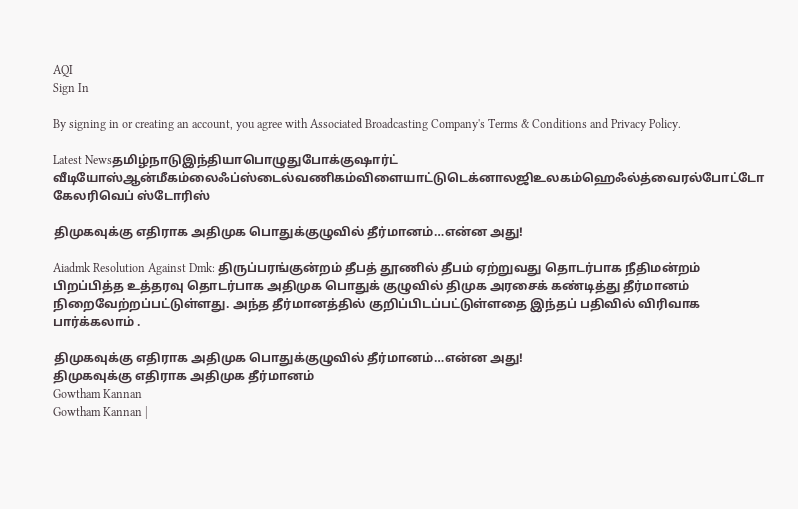AQI
Sign In

By signing in or creating an account, you agree with Associated Broadcasting Company's Terms & Conditions and Privacy Policy.

Latest Newsதமிழ்நாடுஇந்தியாபொழுதுபோக்குஷார்ட் வீடியோஸ்ஆன்மீகம்லைஃப்ஸ்டைல்வணிகம்விளையாட்டுடெக்னாலஜிஉலகம்ஹெஃல்த்வைரல்போட்டோ கேலரிவெப் ஸ்டோரிஸ்

திமுகவுக்கு எதிராக அதிமுக பொதுக்குழுவில் தீர்மானம்…என்ன அது!

Aiadmk Resolution Against Dmk: திருப்பரங்குன்றம் தீபத் தூணில் தீபம் ஏற்றுவது தொடர்பாக நீதிமன்றம் பிறப்பித்த உத்தரவு தொடர்பாக அதிமுக பொதுக் குழுவில் திமுக அரசைக் கண்டித்து தீர்மானம் நிறைவேற்றப்பட்டுள்ளது. அந்த தீர்மானத்தில் குறிப்பிடப்பட்டுள்ளதை இந்தப் பதிவில் விரிவாக பார்க்கலாம் .

திமுகவுக்கு எதிராக அதிமுக பொதுக்குழுவில் தீர்மானம்…என்ன அது!
திமுகவுக்கு எதிராக அதிமுக தீர்மானம்
Gowtham Kannan
Gowtham Kannan |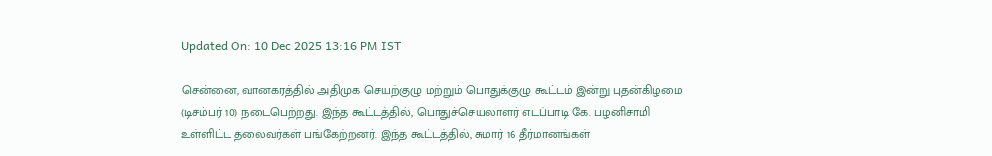Updated On: 10 Dec 2025 13:16 PM IST

சென்னை, வானகரத்தில் அதிமுக செயற்குழு மற்றும் பொதுக்குழு கூட்டம் இன்று புதன்கிழமை (டிசம்பர் 10) நடைபெற்றது. இந்த கூட்டத்தில், பொதுச்செயலாளர் எடப்பாடி கே. பழனிசாமி உள்ளிட்ட தலைவர்கள் பங்கேற்றனர். இந்த கூட்டத்தில், சுமார் 16 தீர்மானங்கள்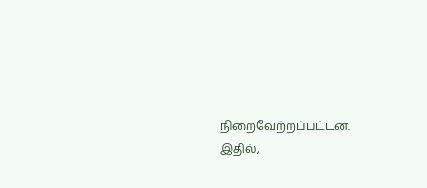நிறைவேற்றப்பட்டன. இதில்,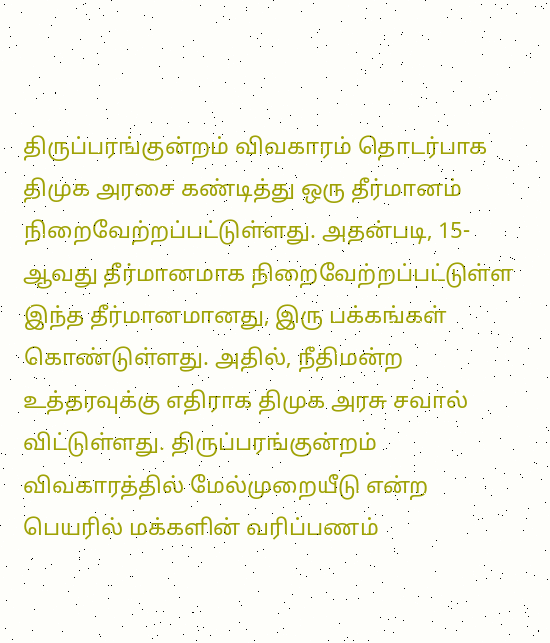திருப்பரங்குன்றம் விவகாரம் தொடர்பாக திமுக அரசை கண்டித்து ஒரு தீர்மானம் நிறைவேற்றப்பட்டுள்ளது. அதன்படி, 15- ஆவது தீர்மானமாக நிறைவேற்றப்பட்டுள்ள இந்த தீர்மானமானது, இரு பக்கங்கள் கொண்டுள்ளது. அதில், நீதிமன்ற உத்தரவுக்கு எதிராக திமுக அரசு சவால் விட்டுள்ளது. திருப்பரங்குன்றம் விவகாரத்தில் மேல்முறையீடு என்ற பெயரில் மக்களின் வரிப்பணம்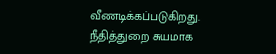வீணடிக்கப்படுகிறது. நீதித்துறை சுயமாக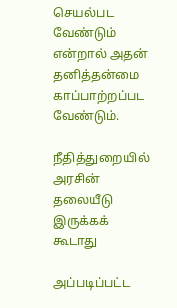செயல்பட வேண்டும் என்றால் அதன் தனித்தன்மை காப்பாற்றப்பட வேண்டும்.

நீதித்துறையில் அரசின் தலையீடு இருக்கக் கூடாது

அப்படிப்பட்ட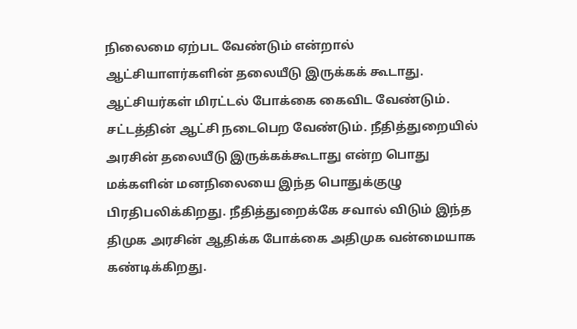நிலைமை ஏற்பட வேண்டும் என்றால் ஆட்சியாளர்களின் தலையீடு இருக்கக் கூடாது. ஆட்சியர்கள் மிரட்டல் போக்கை கைவிட வேண்டும். சட்டத்தின் ஆட்சி நடைபெற வேண்டும். நீதித்துறையில் அரசின் தலையீடு இருக்கக்கூடாது என்ற பொது மக்களின் மனநிலையை இந்த பொதுக்குழு பிரதிபலிக்கிறது. நீதித்துறைக்கே சவால் விடும் இந்த திமுக அரசின் ஆதிக்க போக்கை அதிமுக வன்மையாக கண்டிக்கிறது.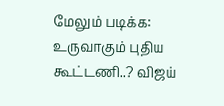மேலும் படிக்க: உருவாகும் புதிய கூட்டணி..? விஜய்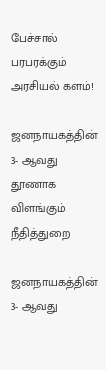பேச்சால் பரபரக்கும் அரசியல் களம்!

ஜனநாயகத்தின் 3- ஆவது தூணாக விளங்கும் நீதித்துறை

ஜனநாயகத்தின் 3- ஆவது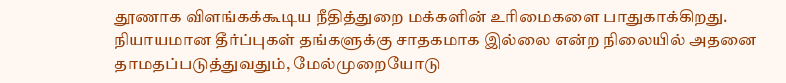தூணாக விளங்கக்கூடிய நீதித்துறை மக்களின் உரிமைகளை பாதுகாக்கிறது. நியாயமான தீர்ப்புகள் தங்களுக்கு சாதகமாக இல்லை என்ற நிலையில் அதனை தாமதப்படுத்துவதும், மேல்முறையோடு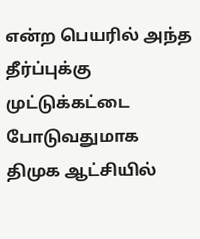என்ற பெயரில் அந்த தீர்ப்புக்கு முட்டுக்கட்டை போடுவதுமாக திமுக ஆட்சியில்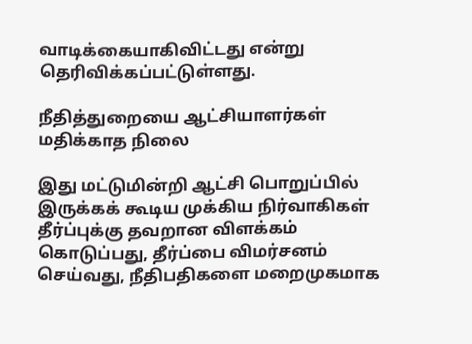வாடிக்கையாகிவிட்டது என்று தெரிவிக்கப்பட்டுள்ளது.

நீதித்துறையை ஆட்சியாளர்கள் மதிக்காத நிலை

இது மட்டுமின்றி ஆட்சி பொறுப்பில் இருக்கக் கூடிய முக்கிய நிர்வாகிகள் தீர்ப்புக்கு தவறான விளக்கம் கொடுப்பது, தீர்ப்பை விமர்சனம் செய்வது, நீதிபதிகளை மறைமுகமாக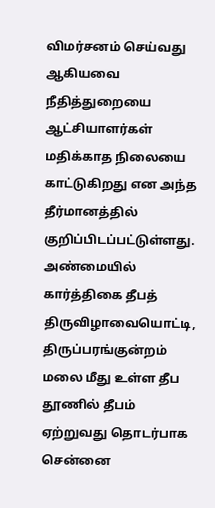விமர்சனம் செய்வது ஆகியவை நீதித்துறையை ஆட்சியாளர்கள் மதிக்காத நிலையை காட்டுகிறது என அந்த தீர்மானத்தில் குறிப்பிடப்பட்டுள்ளது. அண்மையில் கார்த்திகை தீபத் திருவிழாவையொட்டி, திருப்பரங்குன்றம் மலை மீது உள்ள தீப தூணில் தீபம் ஏற்றுவது தொடர்பாக சென்னை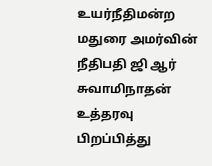உயர்நீதிமன்ற மதுரை அமர்வின் நீதிபதி ஜி ஆர் சுவாமிநாதன் உத்தரவு பிறப்பித்து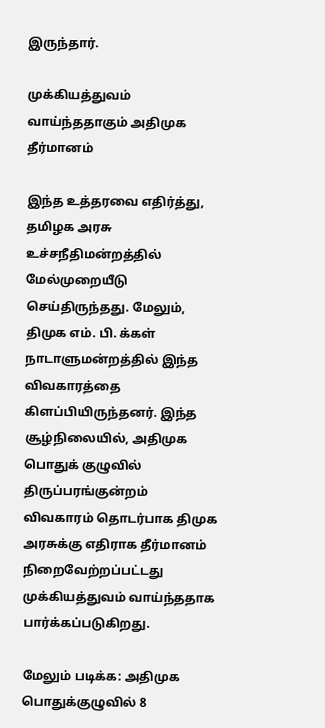இருந்தார்.

முக்கியத்துவம் வாய்ந்ததாகும் அதிமுக தீர்மானம்

இந்த உத்தரவை எதிர்த்து, தமிழக அரசு உச்சநீதிமன்றத்தில் மேல்முறையீடு செய்திருந்தது. மேலும், திமுக எம். பி. க்கள் நாடாளுமன்றத்தில் இந்த விவகாரத்தை கிளப்பியிருந்தனர். இந்த சூழ்நிலையில், அதிமுக பொதுக் குழுவில் திருப்பரங்குன்றம் விவகாரம் தொடர்பாக திமுக அரசுக்கு எதிராக தீர்மானம் நிறைவேற்றப்பட்டது முக்கியத்துவம் வாய்ந்ததாக பார்க்கப்படுகிறது.

மேலும் படிக்க: அதிமுக பொதுக்குழுவில் 8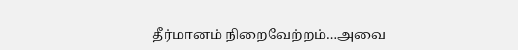தீர்மானம் நிறைவேற்றம்…அவை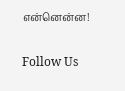என்னென்ன!

Follow Us